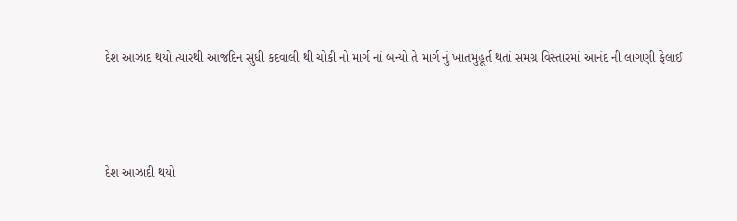દેશ આઝાદ થયો ત્યારથી આજદિન સુધી કદવાલી થી ચોકી નો માર્ગ નાં બન્યો તે માર્ગ નું ખાતમુહૂર્ત થતાં સમગ્ર વિસ્તારમાં આનંદ ની લાગણી ફેલાઈ



દેશ આઝાદી થયો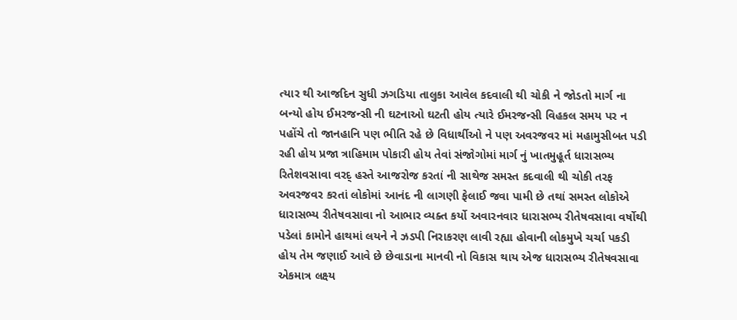ત્યાર થી આજદિન સુધી ઝગડિયા તાલુકા આવેલ કદવાલી થી ચોકી ને જોડતો માર્ગ ના બન્યો હોય ઈમરજન્સી ની ઘટનાઓ ઘટતી હોય ત્યારે ઈમરજન્સી વિહકલ સમય પર ન પહોંચે તો જાનહાનિ પણ ભીતિ રહે છે વિધાર્થીઓ ને પણ અવરજવર માં મહામુસીબત પડી રહી હોય પ્રજા ત્રાહિમામ પોકારી હોય તેવાં સંજોગોમાં માર્ગ નું ખાતમુહૂર્ત ધારાસભ્ય રિતેશવસાવા વરદ્ હસ્તે આજરોજ કરતાં ની સાથેજ સમસ્ત કદવાલી થી ચોકી તરફ અવરજવર કરતાં લોકોમાં આનંદ ની લાગણી ફેલાઈ જવા પામી છે તથાં સમસ્ત લોકોએ ધારાસભ્ય રીતેષવસાવા નો આભાર વ્યક્ત કર્યો અવારનવાર ધારાસભ્ય રીતેષવસાવા વર્ષોથી પડેલાં કામોને હાથમાં લયને ને ઝડપી નિરાકરણ લાવી રહ્યા હોવાની લોકમુખે ચર્ચા પકડી હોય તેમ જણાઈ આવે છે છેવાડાના માનવી નો વિકાસ થાય એજ ધારાસભ્ય રીતેષવસાવા એકમાત્ર લક્ષ્ય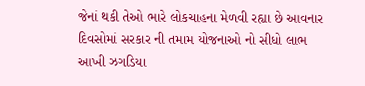જેનાં થકી તેઓ ભારે લોકચાહના મેળવી રહ્યા છે આવનાર દિવસોમાં સરકાર ની તમામ યોજનાઓ નો સીધો લાભ આખી ઝગડિયા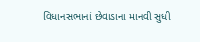વિધાનસભાનાં છેવાડાના માનવી સુધી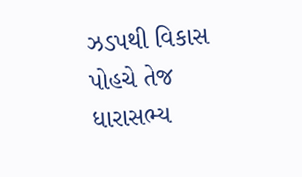ઝડપથી વિકાસ પોહચે તેજ ધારાસભ્ય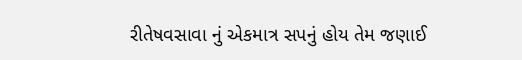રીતેષવસાવા નું એકમાત્ર સપનું હોય તેમ જણાઈ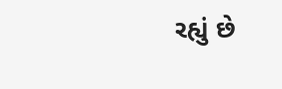રહ્યું છે